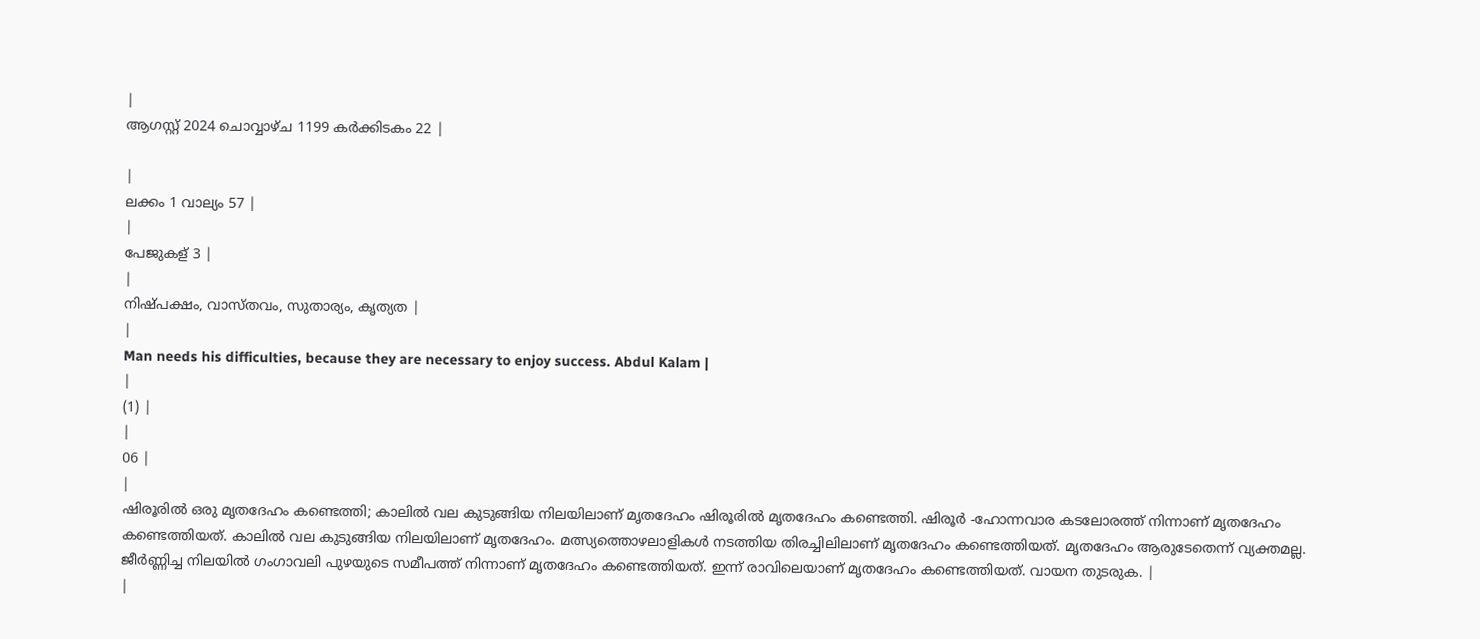|
ആഗസ്റ്റ് 2024 ചൊവ്വാഴ്ച 1199 കർക്കിടകം 22 |

|
ലക്കം 1 വാല്യം 57 |
|
പേജുകള് 3 |
|
നിഷ്പക്ഷം, വാസ്തവം, സുതാര്യം, കൃത്യത |
|
Man needs his difficulties, because they are necessary to enjoy success. Abdul Kalam |
|
(1) |
|
06 |
|
ഷിരൂരിൽ ഒരു മൃതദേഹം കണ്ടെത്തി; കാലിൽ വല കുടുങ്ങിയ നിലയിലാണ് മൃതദേഹം ഷിരൂരിൽ മൃതദേഹം കണ്ടെത്തി. ഷിരൂർ -ഹോന്നവാര കടലോരത്ത് നിന്നാണ് മൃതദേഹം കണ്ടെത്തിയത്. കാലിൽ വല കുടുങ്ങിയ നിലയിലാണ് മൃതദേഹം. മത്സ്യത്തൊഴലാളികൾ നടത്തിയ തിരച്ചിലിലാണ് മൃതദേഹം കണ്ടെത്തിയത്. മൃതദേഹം ആരുടേതെന്ന് വ്യക്തമല്ല. ജീർണ്ണിച്ച നിലയിൽ ഗംഗാവലി പുഴയുടെ സമീപത്ത് നിന്നാണ് മൃതദേഹം കണ്ടെത്തിയത്. ഇന്ന് രാവിലെയാണ് മൃതദേഹം കണ്ടെത്തിയത്. വായന തുടരുക. |
|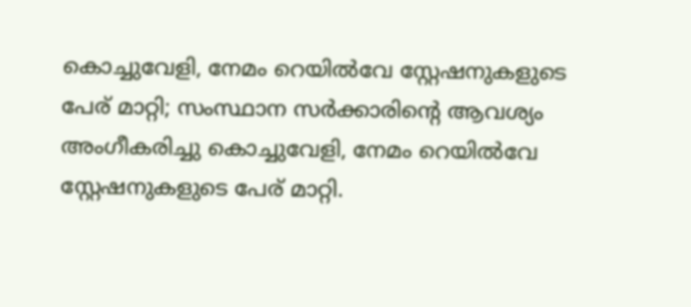കൊച്ചുവേളി, നേമം റെയിൽവേ സ്റ്റേഷനുകളുടെ പേര് മാറ്റി; സംസ്ഥാന സർക്കാരിന്റെ ആവശ്യം അംഗീകരിച്ചു കൊച്ചുവേളി, നേമം റെയിൽവേ സ്റ്റേഷനുകളുടെ പേര് മാറ്റി.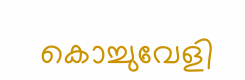കൊച്ചുവേളി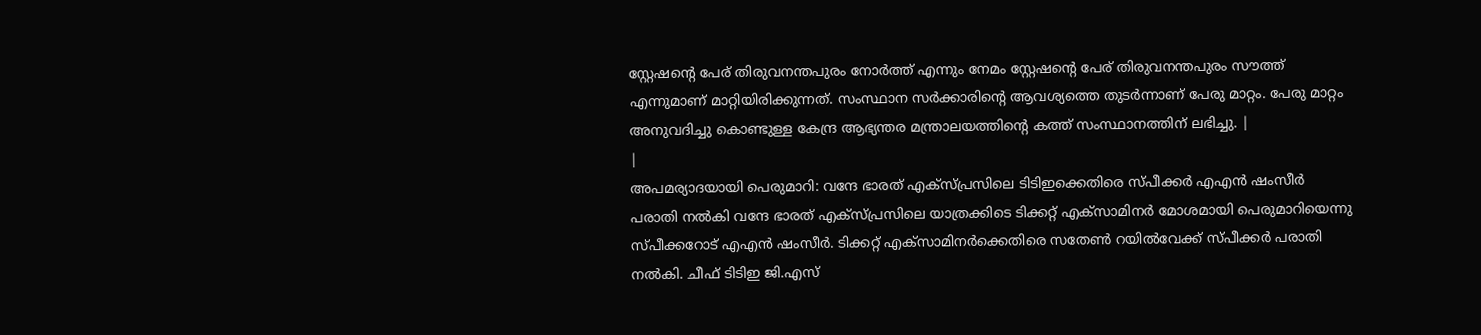സ്റ്റേഷന്റെ പേര് തിരുവനന്തപുരം നോർത്ത് എന്നും നേമം സ്റ്റേഷന്റെ പേര് തിരുവനന്തപുരം സൗത്ത് എന്നുമാണ് മാറ്റിയിരിക്കുന്നത്. സംസ്ഥാന സർക്കാരിന്റെ ആവശ്യത്തെ തുടർന്നാണ് പേരു മാറ്റം. പേരു മാറ്റം അനുവദിച്ചു കൊണ്ടുള്ള കേന്ദ്ര ആഭ്യന്തര മന്ത്രാലയത്തിന്റെ കത്ത് സംസ്ഥാനത്തിന് ലഭിച്ചു. |
|
അപമര്യാദയായി പെരുമാറി: വന്ദേ ഭാരത് എക്സ്പ്രസിലെ ടിടിഇക്കെതിരെ സ്പീക്കർ എഎൻ ഷംസീർ പരാതി നൽകി വന്ദേ ഭാരത് എക്സ്പ്രസിലെ യാത്രക്കിടെ ടിക്കറ്റ് എക്സാമിനർ മോശമായി പെരുമാറിയെന്നു സ്പീക്കറോട് എഎൻ ഷംസീർ. ടിക്കറ്റ് എക്സാമിനർക്കെതിരെ സതേൺ റയിൽവേക്ക് സ്പീക്കർ പരാതി നൽകി. ചീഫ് ടിടിഇ ജി.എസ്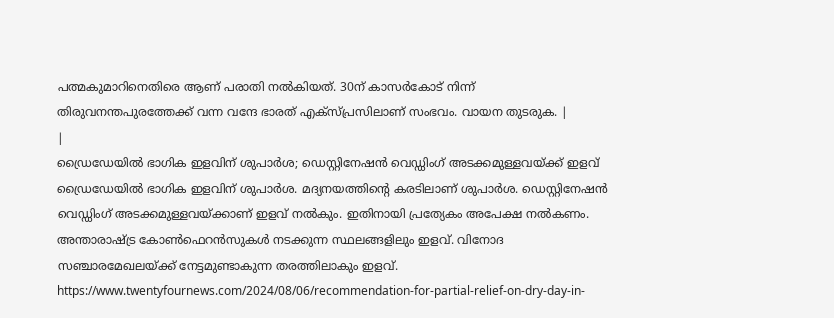പത്മകുമാറിനെതിരെ ആണ് പരാതി നൽകിയത്. 30ന് കാസർകോട് നിന്ന് തിരുവനന്തപുരത്തേക്ക് വന്ന വന്ദേ ഭാരത് എക്സ്പ്രസിലാണ് സംഭവം. വായന തുടരുക. |
|
ഡ്രൈഡേയിൽ ഭാഗിക ഇളവിന് ശുപാർശ; ഡെസ്റ്റിനേഷൻ വെഡ്ഡിംഗ് അടക്കമുള്ളവയ്ക്ക് ഇളവ് ഡ്രൈഡേയിൽ ഭാഗിക ഇളവിന് ശുപാർശ. മദ്യനയത്തിന്റെ കരടിലാണ് ശുപാർശ. ഡെസ്റ്റിനേഷൻ വെഡ്ഡിംഗ് അടക്കമുള്ളവയ്ക്കാണ് ഇളവ് നൽകും. ഇതിനായി പ്രത്യേകം അപേക്ഷ നൽകണം. അന്താരാഷ്ട്ര കോൺഫെറൻസുകൾ നടക്കുന്ന സ്ഥലങ്ങളിലും ഇളവ്. വിനോദ സഞ്ചാരമേഖലയ്ക്ക് നേട്ടമുണ്ടാകുന്ന തരത്തിലാകും ഇളവ്. https://www.twentyfournews.com/2024/08/06/recommendation-for-partial-relief-on-dry-day-in-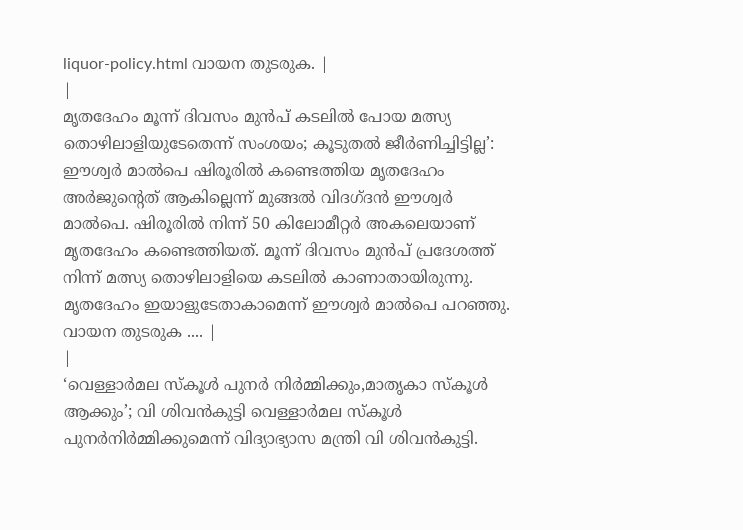liquor-policy.html വായന തുടരുക. |
|
മൃതദേഹം മൂന്ന് ദിവസം മുൻപ് കടലിൽ പോയ മത്സ്യ തൊഴിലാളിയുടേതെന്ന് സംശയം; കൂടുതൽ ജീർണിച്ചിട്ടില്ല’: ഈശ്വർ മാൽപെ ഷിരൂരിൽ കണ്ടെത്തിയ മൃതദേഹം അർജുന്റെത് ആകില്ലെന്ന് മുങ്ങൽ വിദഗ്ദൻ ഈശ്വർ മാൽപെ. ഷിരൂരിൽ നിന്ന് 50 കിലോമീറ്റർ അകലെയാണ് മൃതദേഹം കണ്ടെത്തിയത്. മൂന്ന് ദിവസം മുൻപ് പ്രദേശത്ത് നിന്ന് മത്സ്യ തൊഴിലാളിയെ കടലിൽ കാണാതായിരുന്നു. മൃതദേഹം ഇയാളുടേതാകാമെന്ന് ഈശ്വർ മാൽപെ പറഞ്ഞു. വായന തുടരുക .... |
|
‘വെള്ളാർമല സ്കൂൾ പുനർ നിർമ്മിക്കും,മാതൃകാ സ്കൂൾ ആക്കും’; വി ശിവൻകുട്ടി വെള്ളാർമല സ്കൂൾ പുനർനിർമ്മിക്കുമെന്ന് വിദ്യാഭ്യാസ മന്ത്രി വി ശിവൻകുട്ടി.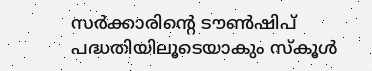സർക്കാരിന്റെ ടൗൺഷിപ് പദ്ധതിയിലൂടെയാകും സ്കൂൾ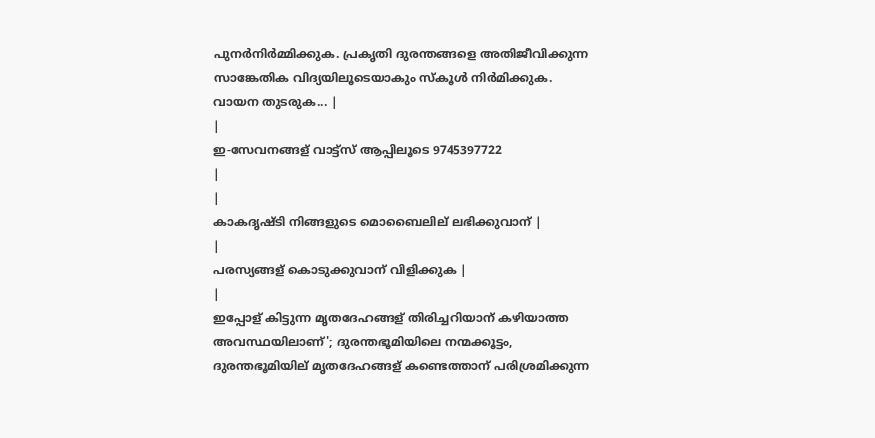പുനർനിർമ്മിക്കുക. പ്രകൃതി ദുരന്തങ്ങളെ അതിജീവിക്കുന്ന സാങ്കേതിക വിദ്യയിലൂടെയാകും സ്കൂൾ നിർമിക്കുക. വായന തുടരുക... |
|
ഇ-സേവനങ്ങള് വാട്ട്സ് ആപ്പിലൂടെ 9745397722
|
|
കാകദൃഷ്ടി നിങ്ങളുടെ മൊബൈലില് ലഭിക്കുവാന് |
|
പരസ്യങ്ങള് കൊടുക്കുവാന് വിളിക്കുക |
|
ഇപ്പോള് കിട്ടുന്ന മൃതദേഹങ്ങള് തിരിച്ചറിയാന് കഴിയാത്ത അവസ്ഥയിലാണ്'; ദുരന്തഭൂമിയിലെ നന്മക്കൂട്ടം, ദുരന്തഭൂമിയില് മൃതദേഹങ്ങള് കണ്ടെത്താന് പരിശ്രമിക്കുന്ന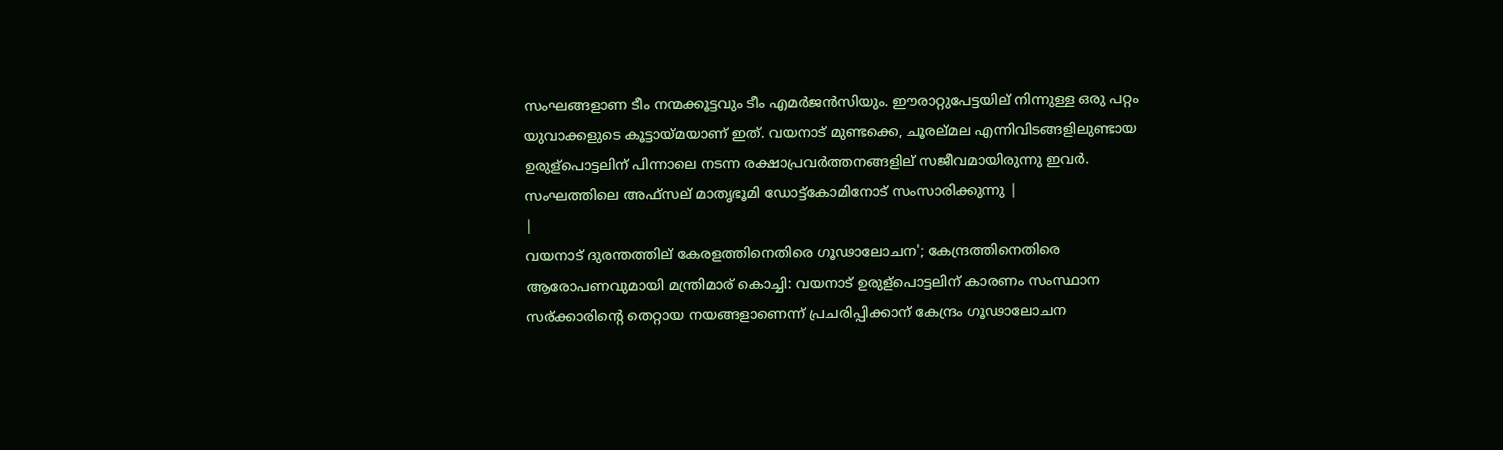സംഘങ്ങളാണ ടീം നന്മക്കൂട്ടവും ടീം എമർജൻസിയും. ഈരാറ്റുപേട്ടയില് നിന്നുള്ള ഒരു പറ്റം യുവാക്കളുടെ കൂട്ടായ്മയാണ് ഇത്. വയനാട് മുണ്ടക്കെ, ചൂരല്മല എന്നിവിടങ്ങളിലുണ്ടായ ഉരുള്പൊട്ടലിന് പിന്നാലെ നടന്ന രക്ഷാപ്രവർത്തനങ്ങളില് സജീവമായിരുന്നു ഇവർ. സംഘത്തിലെ അഫ്സല് മാതൃഭൂമി ഡോട്ട്കോമിനോട് സംസാരിക്കുന്നു |
|
വയനാട് ദുരന്തത്തില് കേരളത്തിനെതിരെ ഗൂഢാലോചന'; കേന്ദ്രത്തിനെതിരെ ആരോപണവുമായി മന്ത്രിമാര് കൊച്ചി: വയനാട് ഉരുള്പൊട്ടലിന് കാരണം സംസ്ഥാന സര്ക്കാരിന്റെ തെറ്റായ നയങ്ങളാണെന്ന് പ്രചരിപ്പിക്കാന് കേന്ദ്രം ഗൂഢാലോചന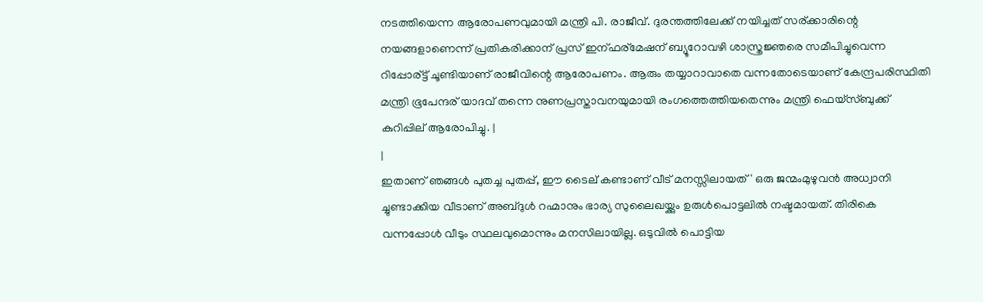നടത്തിയെന്ന ആരോപണവുമായി മന്ത്രി പി. രാജീവ്. ദുരന്തത്തിലേക്ക് നയിച്ചത് സര്ക്കാരിന്റെ നയങ്ങളാണെന്ന് പ്രതികരിക്കാന് പ്രസ് ഇന്ഫര്മേഷന് ബ്യൂറോവഴി ശാസ്ത്രജ്ഞരെ സമീപിച്ചുവെന്ന റിപ്പോര്ട്ട് ചൂണ്ടിയാണ് രാജീവിന്റെ ആരോപണം. ആരും തയ്യാറാവാതെ വന്നതോടെയാണ് കേന്ദ്രപരിസ്ഥിതി മന്ത്രി ഭൂപേന്ദര് യാദവ് തന്നെ നുണപ്രസ്താവനയുമായി രംഗത്തെത്തിയതെന്നും മന്ത്രി ഫെയ്‌സ്ബുക്ക് കുറിപ്പില് ആരോപിച്ചു. |
|
ഇതാണ് ഞങ്ങൾ പുതച്ച പുതപ്പ്, ഈ ടൈല് കണ്ടാണ് വീട് മനസ്സിലായത്' ഒരു ജന്മംമുഴുവൻ അധ്വാനി ച്ചുണ്ടാക്കിയ വീടാണ് അബ്ദുൾ റഹ്മാനും ഭാര്യ സുലൈഖയ്ക്കും ഉരുൾപൊട്ടലിൽ നഷ്ടമായത്. തിരികെ വന്നപ്പോൾ വീടും സ്ഥലവുമൊന്നും മനസിലായില്ല. ഒടുവിൽ പൊട്ടിയ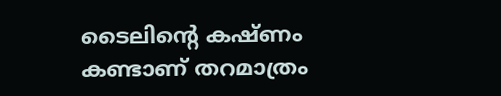ടൈലിന്റെ കഷ്ണം കണ്ടാണ് തറമാത്രം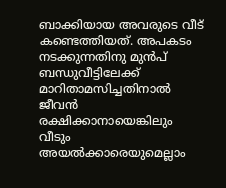ബാക്കിയായ അവരുടെ വീട് കണ്ടെത്തിയത്. അപകടം നടക്കുന്നതിനു മുൻപ് ബന്ധുവീട്ടിലേക്ക് മാറിതാമസിച്ചതിനാൽ ജീവൻ രക്ഷിക്കാനായെങ്കിലും വീടും അയൽക്കാരെയുമെല്ലാം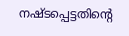നഷ്ടപ്പെട്ടതിന്റെ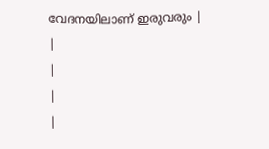വേദനയിലാണ് ഇരുവരും |
|
|
|
|